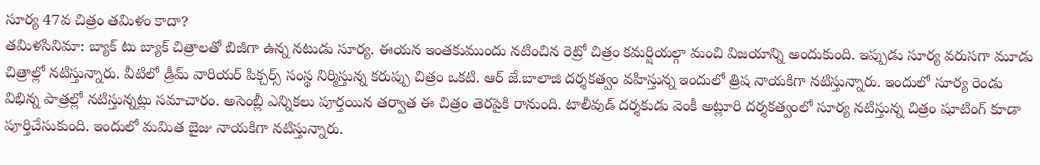సూర్య 47వ చిత్రం తమిళం కాదా?
తమిళసినిమా: బ్యాక్ టు బ్యాక్ చిత్రాలతో బిజీగా ఉన్న నటుడు సూర్య. ఈయన ఇంతకుముందు నటించిన రెట్రో చిత్రం కమర్షియల్గా మంచి విజయాన్ని అందుకుంది. ఇప్పుడు సూర్య వరుసగా మూడు చిత్రాల్లో నటిస్తున్నారు. వీటిలో డ్రీమ్ వారియర్ పిక్చర్స్ సంస్థ నిర్మిస్తున్న కరుప్పు చిత్రం ఒకటి. ఆర్ జే.బాలాజి దర్శకత్వం వహిస్తున్న ఇందులో త్రిష నాయకిగా నటిస్తున్నారు. ఇందులో సూర్య రెండు విభిన్న పాత్రల్లో నటిస్తున్నట్లు సమాచారం. అసెంబ్లీ ఎన్నికలు పూర్తయిన తర్వాత ఈ చిత్రం తెరపైకి రానుంది. టాలీవుడ్ దర్శకుడు వెంకీ అట్లూరి దర్శకత్వంలో సూర్య నటిస్తున్న చిత్రం షూటింగ్ కూడా పూర్తిచేసుకుంది. ఇందులో మమిత బైజు నాయకిగా నటిస్తున్నారు.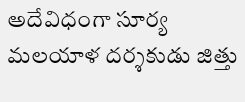అదేవిధంగా సూర్య మలయాళ దర్శకుడు జిత్తు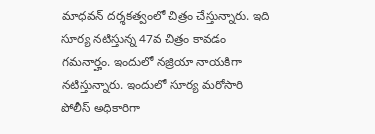మాధవన్ దర్శకత్వంలో చిత్రం చేస్తున్నారు. ఇది సూర్య నటిస్తున్న 47వ చిత్రం కావడం గమనార్హం. ఇందులో నజ్రియా నాయకిగా నటిస్తున్నారు. ఇందులో సూర్య మరోసారి పోలీస్ అధికారిగా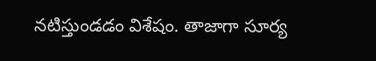నటిస్తుండడం విశేషం. తాజాగా సూర్య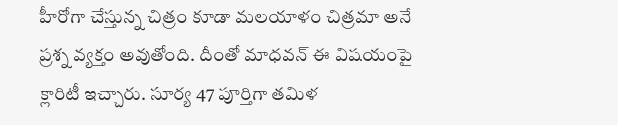హీరోగా చేస్తున్న చిత్రం కూడా మలయాళం చిత్రమా అనే ప్రశ్న వ్యక్తం అవుతోంది. దీంతో మాధవన్ ఈ విషయంపై క్లారిటీ ఇచ్చారు. సూర్య 47 పూర్తిగా తమిళ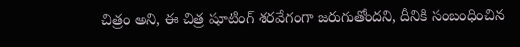చిత్రం అని, ఈ చిత్ర షూటింగ్ శరవేగంగా జరుగుతోందని, దీనికి సంబంధించిన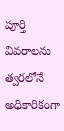పూర్తి వివరాలను త్వరలోనే అధికారికంగా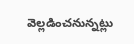వెల్లడించనున్నట్లు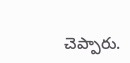చెప్పారు.